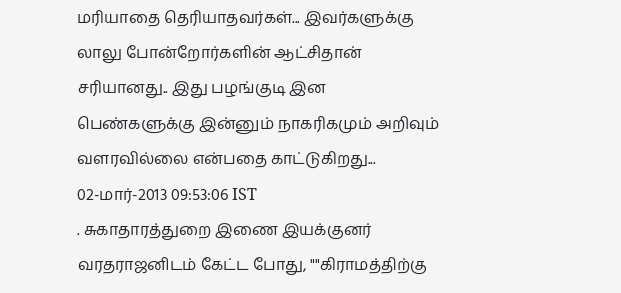மரியாதை தெரியாதவர்கள்... இவர்களுக்கு லாலு போன்றோர்களின் ஆட்சிதான் சரியானது.. இது பழங்குடி இன பெண்களுக்கு இன்னும் நாகரிகமும் அறிவும் வளரவில்லை என்பதை காட்டுகிறது...
02-மார்-2013 09:53:06 IST
. சுகாதாரத்துறை இணை இயக்குனர் வரதராஜனிடம் கேட்ட போது, ""கிராமத்திற்கு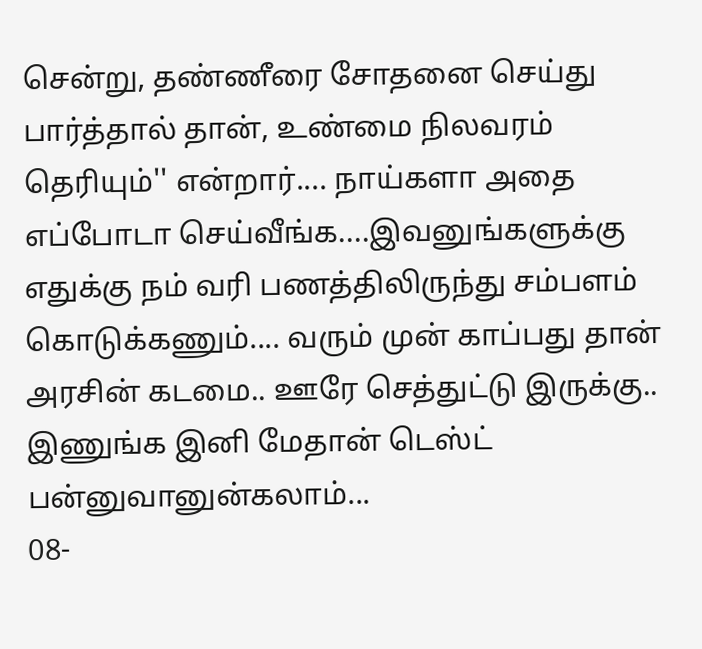சென்று, தண்ணீரை சோதனை செய்து பார்த்தால் தான், உண்மை நிலவரம் தெரியும்'' என்றார்.... நாய்களா அதை எப்போடா செய்வீங்க....இவனுங்களுக்கு எதுக்கு நம் வரி பணத்திலிருந்து சம்பளம் கொடுக்கணும்.... வரும் முன் காப்பது தான் அரசின் கடமை.. ஊரே செத்துட்டு இருக்கு.. இணுங்க இனி மேதான் டெஸ்ட் பன்னுவானுன்கலாம்...
08-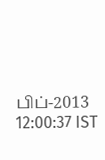பிப்-2013 12:00:37 IST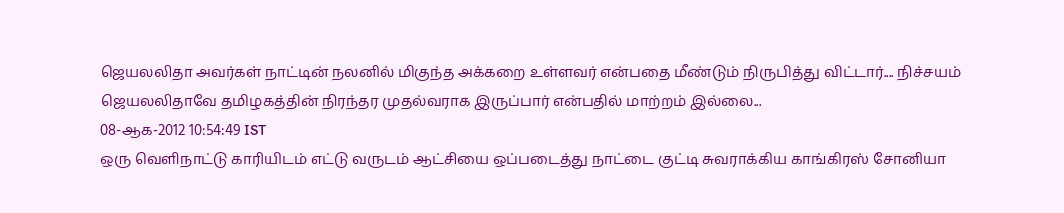ஜெயலலிதா அவர்கள் நாட்டின் நலனில் மிகுந்த அக்கறை உள்ளவர் என்பதை மீண்டும் நிருபித்து விட்டார்.... நிச்சயம் ஜெயலலிதாவே தமிழகத்தின் நிரந்தர முதல்வராக இருப்பார் என்பதில் மாற்றம் இல்லை...
08-ஆக-2012 10:54:49 IST
ஒரு வெளிநாட்டு காரியிடம் எட்டு வருடம் ஆட்சியை ஒப்படைத்து நாட்டை குட்டி சுவராக்கிய காங்கிரஸ் சோனியா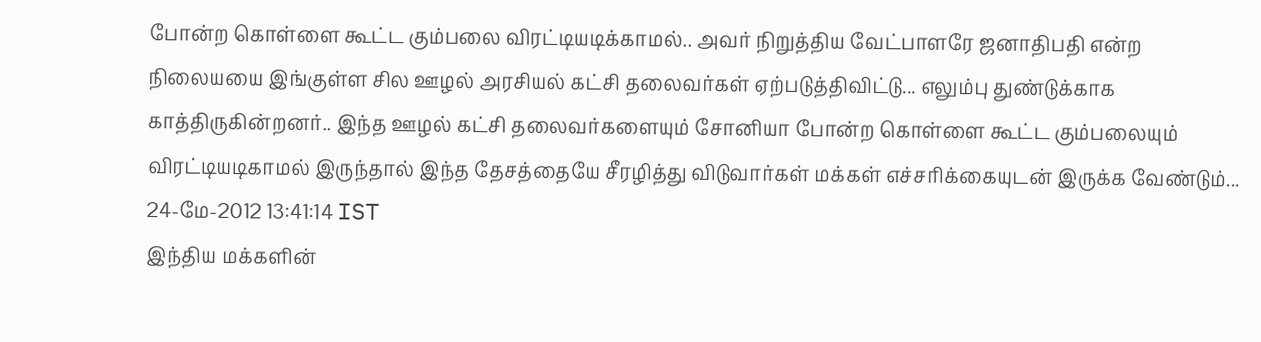போன்ற கொள்ளை கூட்ட கும்பலை விரட்டியடிக்காமல்.. அவர் நிறுத்திய வேட்பாளரே ஜனாதிபதி என்ற நிலையயை இங்குள்ள சில ஊழல் அரசியல் கட்சி தலைவர்கள் ஏற்படுத்திவிட்டு... எலும்பு துண்டுக்காக காத்திருகின்றனர்.. இந்த ஊழல் கட்சி தலைவர்களையும் சோனியா போன்ற கொள்ளை கூட்ட கும்பலையும் விரட்டியடிகாமல் இருந்தால் இந்த தேசத்தையே சீரழித்து விடுவார்கள் மக்கள் எச்சரிக்கையுடன் இருக்க வேண்டும்...
24-மே-2012 13:41:14 IST
இந்திய மக்களின்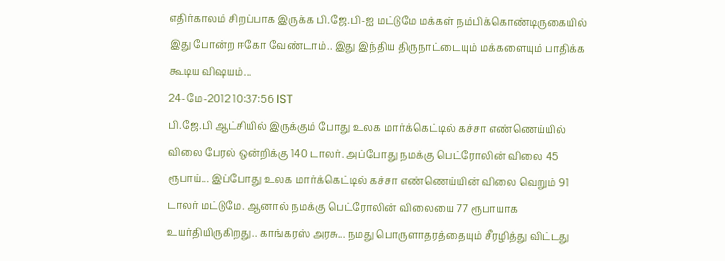எதிர்காலம் சிறப்பாக இருக்க பி.ஜே.பி-ஐ மட்டுமே மக்கள் நம்பிக்கொண்டிருகையில் இது போன்ற ஈகோ வேண்டாம்.. இது இந்திய திருநாட்டையும் மக்களையும் பாதிக்க கூடிய விஷயம்...
24-மே-2012 10:37:56 IST
பி.ஜே.பி ஆட்சியில் இருக்கும் போது உலக மார்க்கெட்டில் கச்சா எண்ணெய்யில் விலை பேரல் ஒன்றிக்கு 140 டாலர். அப்போது நமக்கு பெட்ரோலின் விலை 45 ரூபாய்... இப்போது உலக மார்க்கெட்டில் கச்சா எண்ணெய்யின் விலை வெறும் 91 டாலர் மட்டுமே. ஆனால் நமக்கு பெட்ரோலின் விலையை 77 ரூபாயாக உயர்தியிருகிறது.. காங்கரஸ் அரசு... நமது பொருளாதரத்தையும் சீரழித்து விட்டது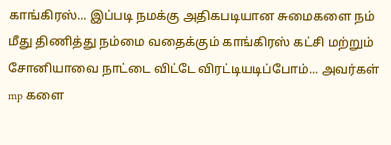காங்கிரஸ்... இப்படி நமக்கு அதிகபடியான சுமைகளை நம் மீது திணித்து நம்மை வதைக்கும் காங்கிரஸ் கட்சி மற்றும் சோனியாவை நாட்டை விட்டே விரட்டியடிப்போம்... அவர்கள் mp களை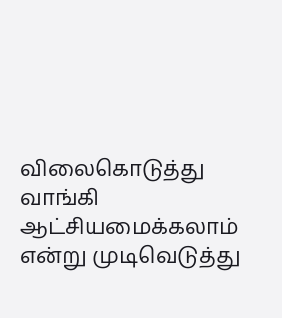விலைகொடுத்து வாங்கி ஆட்சியமைக்கலாம் என்று முடிவெடுத்து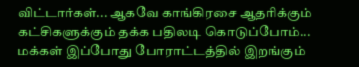விட்டார்கள்... ஆகவே காங்கிரசை ஆதரிக்கும் கட்சிகளுக்கும் தக்க பதிலடி கொடுப்போம்... மக்கள் இப்போது போராட்டத்தில் இறங்கும்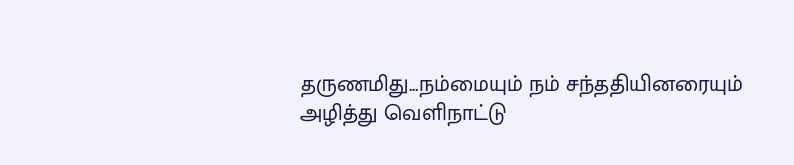தருணமிது...நம்மையும் நம் சந்ததியினரையும் அழித்து வெளிநாட்டு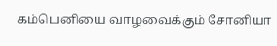கம்பெனியை வாழவைக்கும் சோனியா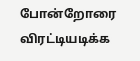போன்றோரை விரட்டியடிக்க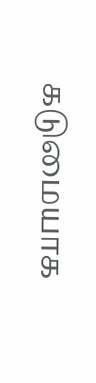கடுமையாக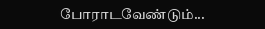போராடவேண்டும்...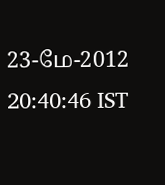23-மே-2012 20:40:46 IST